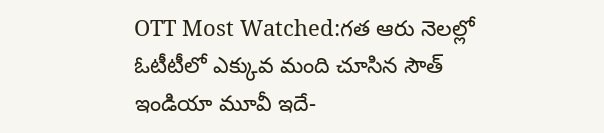OTT Most Watched:గత ఆరు నెలల్లో ఓటీటీలో ఎక్కువ మంది చూసిన సౌత్ ఇండియా మూవీ ఇదే-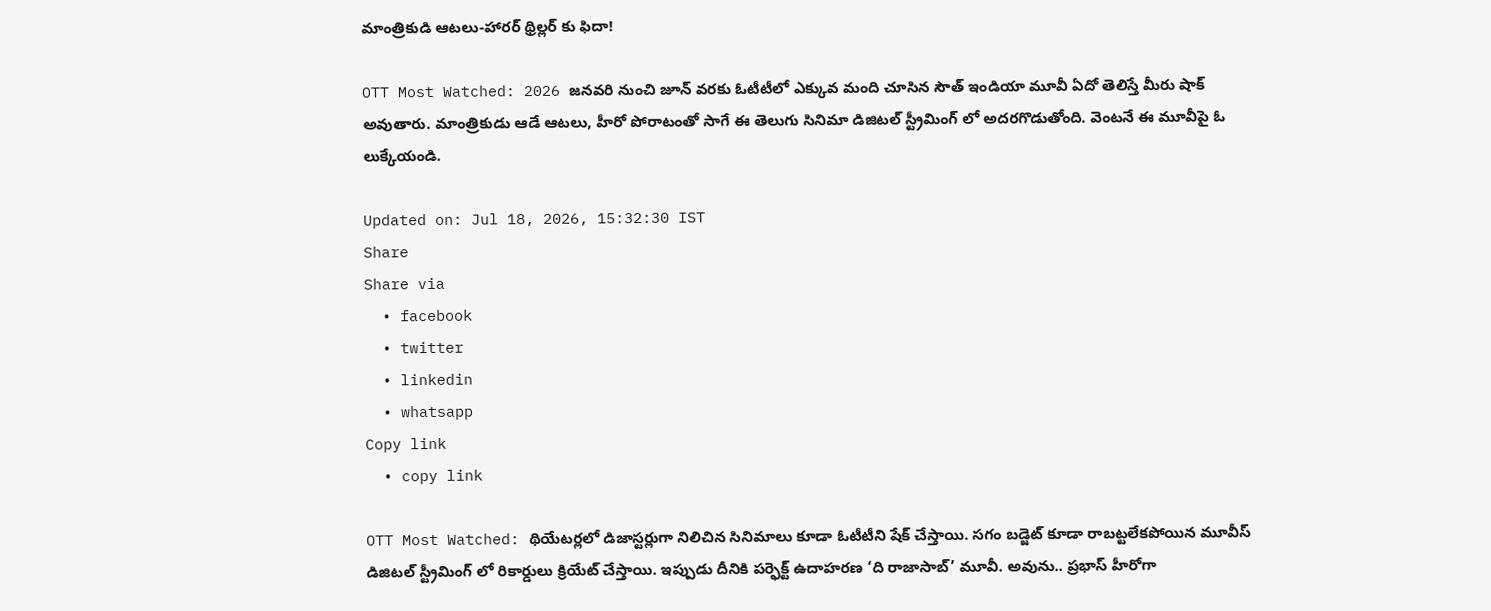మాంత్రికుడి ఆటలు-హారర్ థ్రిల్లర్ కు ఫిదా!

OTT Most Watched: 2026 జనవరి నుంచి జూన్ వరకు ఓటీటీలో ఎక్కువ మంది చూసిన సౌత్ ఇండియా మూవీ ఏదో తెలిస్తే మీరు షాక్ అవుతారు. మాంత్రికుడు ఆడే ఆటలు, హీరో పోరాటంతో సాగే ఈ తెలుగు సినిమా డిజిటల్ స్ట్రీమింగ్ లో అదరగొడుతోంది. వెంటనే ఈ మూవీపై ఓ లుక్కేయండి.

Updated on: Jul 18, 2026, 15:32:30 IST
Share
Share via
  • facebook
  • twitter
  • linkedin
  • whatsapp
Copy link
  • copy link

OTT Most Watched: థియేటర్లలో డిజాస్టర్లుగా నిలిచిన సినిమాలు కూడా ఓటీటీని షేక్ చేస్తాయి. సగం బడ్జెట్ కూడా రాబట్టలేకపోయిన మూవీస్ డిజిటల్ స్ట్రీమింగ్ లో రికార్డులు క్రియేట్ చేస్తాయి. ఇప్పుడు దీనికి పర్ఫెక్ట్ ఉదాహరణ ‘ది రాజాసాబ్’ మూవీ. అవును.. ప్రభాస్ హీరోగా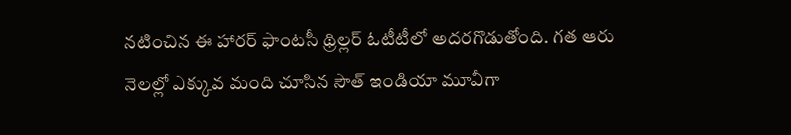నటించిన ఈ హారర్ ఫాంటసీ థ్రిల్లర్ ఓటీటీలో అదరగొడుతోంది. గత ఆరు నెలల్లో ఎక్కువ మంది చూసిన సౌత్ ఇండియా మూవీగా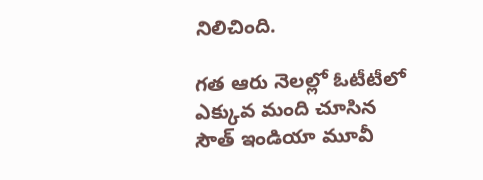నిలిచింది.

గత ఆరు నెలల్లో ఓటీటీలో ఎక్కువ మంది చూసిన సౌత్ ఇండియా మూవీ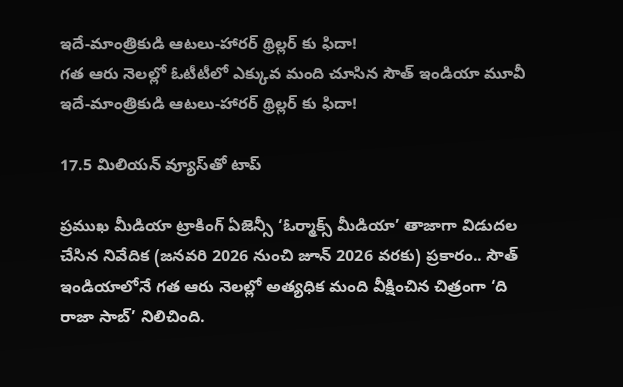ఇదే-మాంత్రికుడి ఆటలు-హారర్ థ్రిల్లర్ కు ఫిదా!
గత ఆరు నెలల్లో ఓటీటీలో ఎక్కువ మంది చూసిన సౌత్ ఇండియా మూవీ ఇదే-మాంత్రికుడి ఆటలు-హారర్ థ్రిల్లర్ కు ఫిదా!

17.5 మిలియన్ వ్యూస్‌తో టాప్

ప్రముఖ మీడియా ట్రాకింగ్ ఏజెన్సీ ‘ఓర్మాక్స్ మీడియా’ తాజాగా విడుదల చేసిన నివేదిక (జనవరి 2026 నుంచి జూన్ 2026 వరకు) ప్రకారం.. సౌత్ ఇండియాలోనే గత ఆరు నెలల్లో అత్యధిక మంది వీక్షించిన చిత్రంగా ‘ది రాజా సాబ్’ నిలిచింది.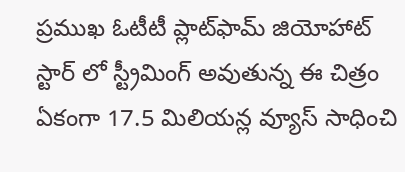ప్రముఖ ఓటీటీ ప్లాట్‌ఫామ్ జియోహాట్ స్టార్ లో స్ట్రీమింగ్ అవుతున్న ఈ చిత్రం ఏకంగా 17.5 మిలియన్ల వ్యూస్ సాధించి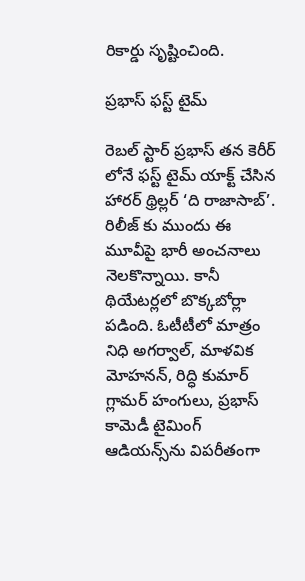రికార్డు సృష్టించింది.

ప్రభాస్ ఫస్ట్ టైమ్

రెబల్ స్టార్ ప్రభాస్ తన కెరీర్ లోనే ఫస్ట్ టైమ్ యాక్ట్ చేసిన హారర్ థ్రిల్లర్ ‘ది రాజాసాబ్’. రిలీజ్ కు ముందు ఈ మూవీపై భారీ అంచనాలు నెలకొన్నాయి. కానీ థియేటర్లలో బొక్కబోర్లా పడింది. ఓటీటీలో మాత్రం నిధి అగర్వాల్, మాళవిక మోహనన్, రిద్ధి కుమార్ గ్లామర్ హంగులు, ప్రభాస్ కామెడీ టైమింగ్ ఆడియన్స్‌ను విపరీతంగా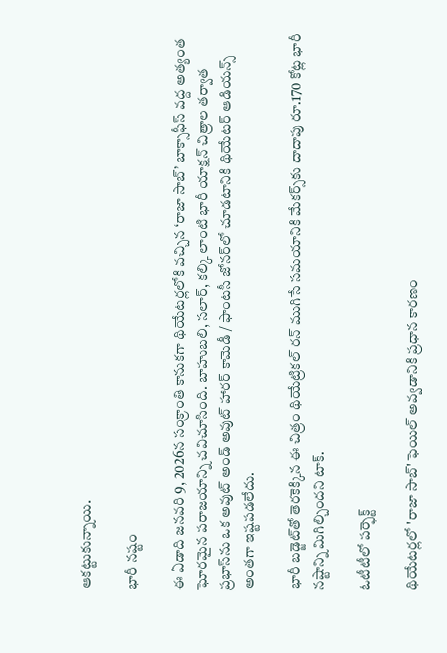ఆకట్టుకున్నాయి.

భారీ నష్టం

ఈ ఏడాది జనవరి 9, 2026న సంక్రాంతి కానుకగా థియేటర్లలోకి వచ్చిన ‘రాజా సాబ్’ బాక్సాఫీస్ వద్ద అత్యంత ఘోరమైన పరాజయాన్ని చవిచూసింది. బాహుబలి, సలార్, కల్కి లాంటి భారీ యాక్షన్ చిత్రాల తర్వాత ప్రభాస్‌ను ఒక అవుట్ అండ్ అవుట్ హారర్ కామెడీ / ఫాంటసీ జోనర్‌లో చూడటానికి థియేటర్ ఆడియన్స్ అంతగా ఇష్టపడలేదు.

భారీ బడ్జెట్‌తో తెరకెక్కిన ఈ చిత్రం థియేట్రికల్ రన్ ముగిసే సమయానికి మేకర్స్‌కు దాదాపు రూ.170 కోట్ల భారీ నష్టాన్ని మిగిల్చిందని టాక్.

ఓటీటీలో పర్ఫెక్ట్

థియేటర్లలో 'రాజా సాబ్' ఫెయిల్ అవ్వడానికి ప్రధాన కారణం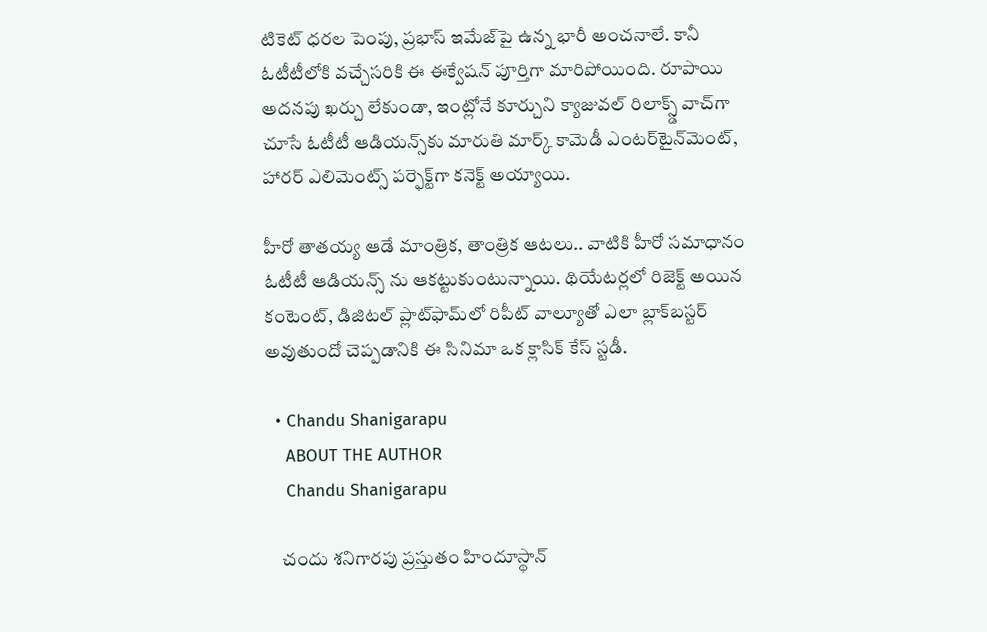టికెట్ ధరల పెంపు, ప్రభాస్ ఇమేజ్‌పై ఉన్న భారీ అంచనాలే. కానీ ఓటీటీలోకి వచ్చేసరికి ఈ ఈక్వేషన్ పూర్తిగా మారిపోయింది. రూపాయి అదనపు ఖర్చు లేకుండా, ఇంట్లోనే కూర్చుని క్యాజువల్ రిలాక్స్డ్ వాచ్‌గా చూసే ఓటీటీ ఆడియన్స్‌కు మారుతి మార్క్ కామెడీ ఎంటర్‌టైన్‌మెంట్, హారర్ ఎలిమెంట్స్ పర్ఫెక్ట్‌గా కనెక్ట్ అయ్యాయి.

హీరో తాతయ్య ఆడే మాంత్రిక, తాంత్రిక ఆటలు.. వాటికి హీరో సమాధానం ఓటీటీ ఆడియన్స్ ను ఆకట్టుకుంటున్నాయి. థియేటర్లలో రిజెక్ట్ అయిన కంటెంట్, డిజిటల్ ప్లాట్‌ఫామ్‌లో రిపీట్ వాల్యూతో ఎలా బ్లాక్‌బస్టర్ అవుతుందో చెప్పడానికి ఈ సినిమా ఒక క్లాసిక్ కేస్ స్టడీ.

  • Chandu Shanigarapu
    ABOUT THE AUTHOR
    Chandu Shanigarapu

    చందు శనిగారపు ప్రస్తుతం హిందూస్థాన్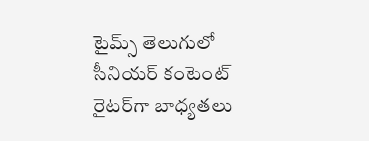టైమ్స్ తెలుగులో సీనియర్ కంటెంట్ రైట‌ర్‌గా బాధ్యతలు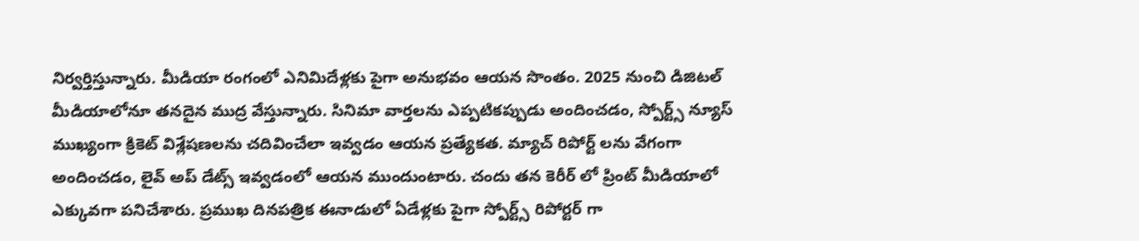నిర్వర్తిస్తున్నారు. మీడియా రంగంలో ఎనిమిదేళ్లకు పైగా అనుభవం ఆయన సొంతం. 2025 నుంచి డిజిటల్ మీడియాలోనూ తనదైన ముద్ర వేస్తున్నారు. సినిమా వార్తలను ఎప్పటికప్పుడు అందించడం, స్పోర్ట్స్ న్యూస్ ముఖ్యంగా క్రికెట్ విశ్లేషణలను చదివించేలా ఇవ్వడం ఆయన ప్రత్యేకత. మ్యాచ్ రిపోర్ట్ లను వేగంగా అందించడం, లైవ్ అప్ డేట్స్ ఇవ్వడంలో ఆయన ముందుంటారు. చందు తన కెరీర్ లో ప్రింట్ మీడియాలో ఎక్కువగా పనిచేశారు. ప్రముఖ దినపత్రిక ఈనాడులో ఏడేళ్లకు పైగా స్పోర్ట్స్ రిపోర్టర్ గా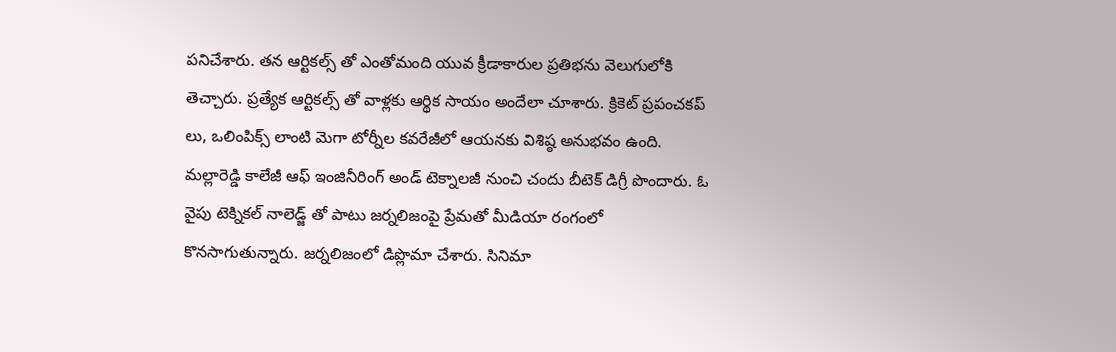పనిచేశారు. తన ఆర్టికల్స్ తో ఎంతోమంది యువ క్రీడాకారుల ప్రతిభను వెలుగులోకి తెచ్చారు. ప్రత్యేక ఆర్టికల్స్ తో వాళ్లకు ఆర్థిక సాయం అందేలా చూశారు. క్రికెట్ ప్రపంచకప్ లు, ఒలింపిక్స్ లాంటి మెగా టోర్నీల కవరేజీలో ఆయనకు విశిష్ఠ అనుభవం ఉంది. మల్లారెడ్డి కాలేజీ ఆఫ్ ఇంజినీరింగ్ అండ్ టెక్నాలజీ నుంచి చందు బీటెక్ డిగ్రీ పొందారు. ఓ వైపు టెక్నికల్ నాలెడ్జ్ తో పాటు జర్నలిజంపై ప్రేమతో మీడియా రంగంలో కొనసాగుతున్నారు. జర్నలిజంలో డిప్లొమా చేశారు. సినిమా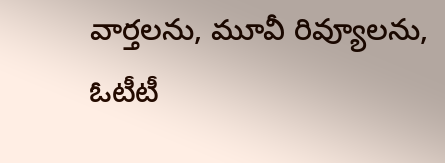వార్తలను, మూవీ రివ్యూలను, ఓటీటీ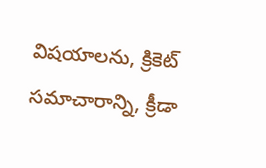విషయాలను, క్రికెట్ సమాచారాన్ని, క్రీడా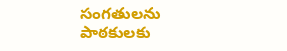సంగతులను పాఠకులకు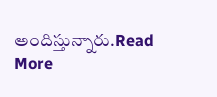అందిస్తున్నారు.Read More